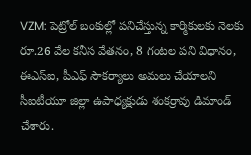VZM: పెట్రోల్ బంకుల్లో పనిచేస్తున్న కార్మికులకు నెలకు రూ.26 వేల కనీస వేతనం, 8 గంటల పని విధానం, ఈఎస్ఐ, పీఎఫ్ సౌకర్యాలు అమలు చేయాలని సీఐటీయూ జిల్లా ఉపాధ్యక్షుడు శంకర్రావు డిమాండ్ చేశారు.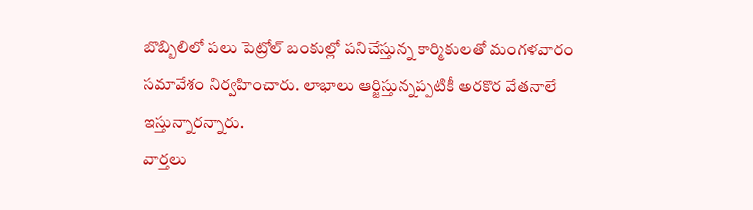బొబ్బిలిలో పలు పెట్రోల్ బంకుల్లో పనిచేస్తున్న కార్మికులతో మంగళవారం సమావేశం నిర్వహించారు. లాభాలు ఆర్జిస్తున్నప్పటికీ అరకొర వేతనాలే ఇస్తున్నారన్నారు.
వార్తలు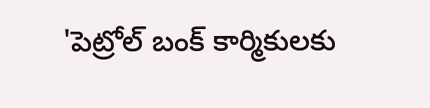'పెట్రోల్ బంక్ కార్మికులకు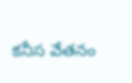కనీస వేతనం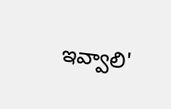ఇవ్వాలి'